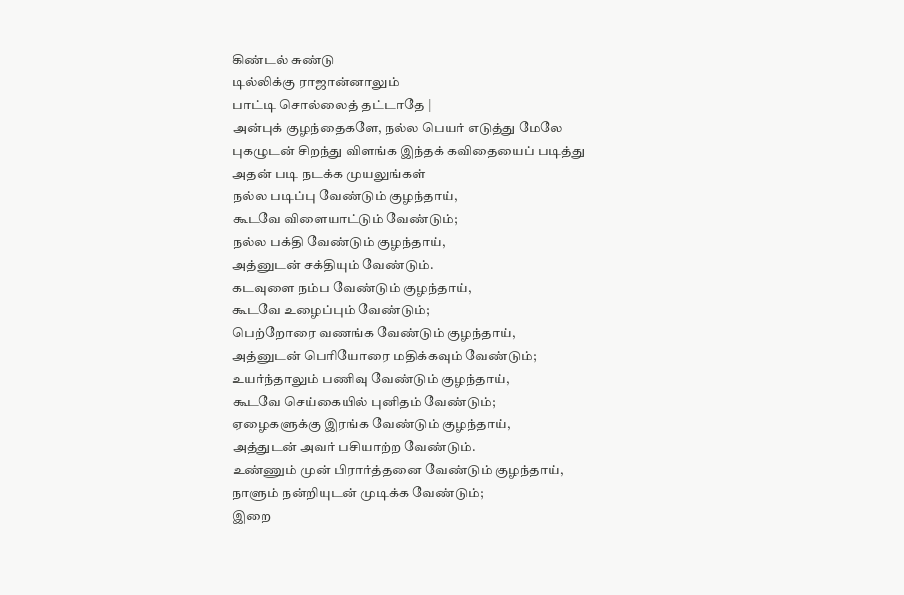கிண்டல் சுண்டு
டில்லிக்கு ராஜான்னாலும்
பாட்டி சொல்லைத் தட்டாதே |
அன்புக் குழந்தைகளே, நல்ல பெயர் எடுத்து மேலே
புகழுடன் சிறந்து விளங்க இந்தக் கவிதையைப் படித்து
அதன் படி நடக்க முயலுங்கள்
நல்ல படிப்பு வேண்டும் குழந்தாய்,
கூடவே விளையாட்டும் வேண்டும்;
நல்ல பக்தி வேண்டும் குழந்தாய்,
அத்னுடன் சக்தியும் வேண்டும்.
கடவுளை நம்ப வேண்டும் குழந்தாய்,
கூடவே உழைப்பும் வேண்டும்;
பெற்றோரை வணங்க வேண்டும் குழந்தாய்,
அத்னுடன் பெரியோரை மதிக்கவும் வேண்டும்;
உயர்ந்தாலும் பணிவு வேண்டும் குழந்தாய்,
கூடவே செய்கையில் புனிதம் வேண்டும்;
ஏழைகளுக்கு இரங்க வேண்டும் குழந்தாய்,
அத்துடன் அவர் பசியாற்ற வேண்டும்.
உண்ணும் முன் பிரார்த்தனை வேண்டும் குழந்தாய்,
நாளும் நன்றியுடன் முடிக்க வேண்டும்;
இறை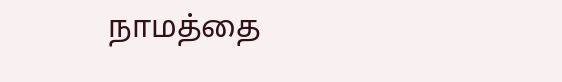நாமத்தை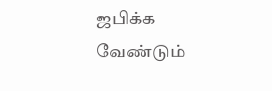ஜபிக்க வேண்டும்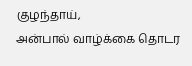குழந்தாய்,
அன்பால் வாழ்க்கை தொடர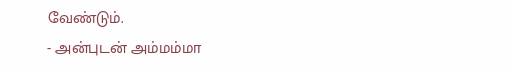வேண்டும்.
- அன்புடன் அம்மம்மா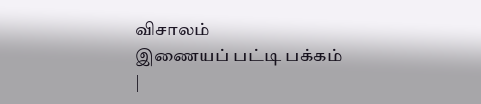விசாலம்
இணையப் பட்டி பக்கம்
|